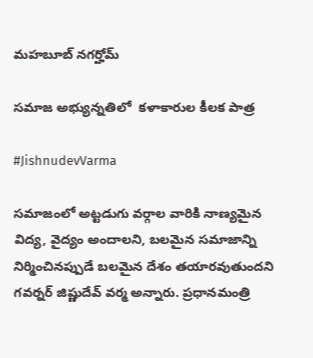మహబూబ్ నగర్హోమ్

సమాజ అభ్యున్నతిలో  కళాకారుల కీలక పాత్ర

#JishnudevVarma

సమాజంలో అట్టడుగు వర్గాల వారికి నాణ్యమైన విద్య, వైద్యం అందాలని, బలమైన సమాజాన్ని నిర్మించినప్పుడే బలమైన దేశం తయారవుతుందని గవర్నర్‌ జిష్ణుదేవ్‌ వర్మ అన్నారు. ప్రధానమంత్రి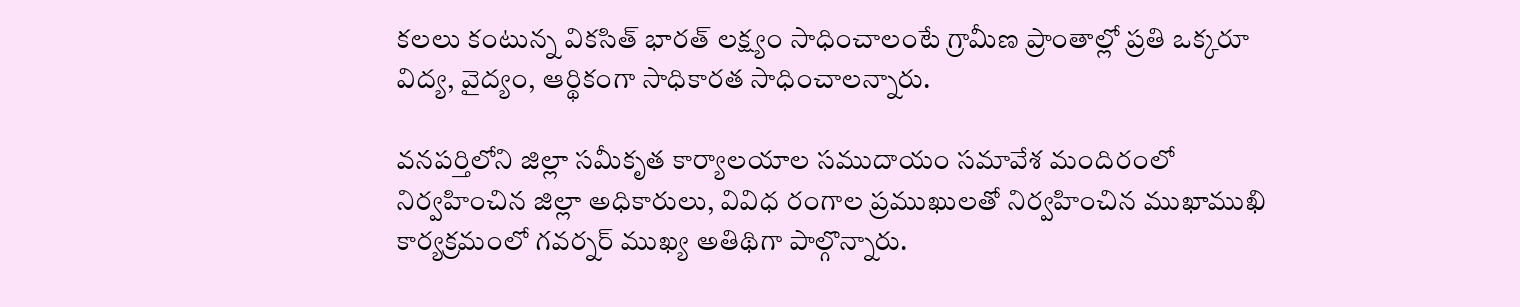కలలు కంటున్న వికసిత్ భారత్ లక్ష్యం సాధించాలంటే గ్రామీణ ప్రాంతాల్లో ప్రతి ఒక్కరూ విద్య, వైద్యం, ఆర్థికంగా సాధికారత సాధించాలన్నారు.

వనపర్తిలోని జిల్లా సమీకృత కార్యాలయాల సముదాయం సమావేశ మందిరంలో నిర్వహించిన జిల్లా అధికారులు, వివిధ రంగాల ప్రముఖులతో నిర్వహించిన ముఖాముఖి కార్యక్రమంలో గవర్నర్ ముఖ్య అతిథిగా పాల్గొన్నారు.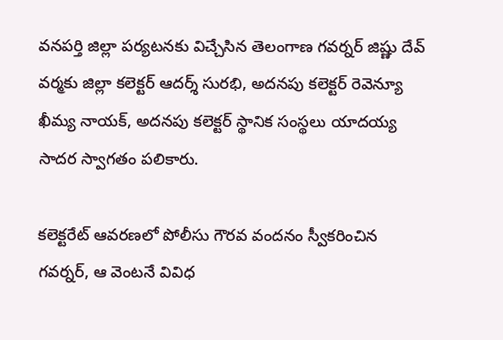వనపర్తి జిల్లా పర్యటనకు విచ్చేసిన తెలంగాణ గవర్నర్ జిష్ణు దేవ్ వర్మకు జిల్లా కలెక్టర్ ఆదర్శ్ సురభి, అదనపు కలెక్టర్ రెవెన్యూ ఖీమ్య నాయక్, అదనపు కలెక్టర్ స్థానిక సంస్థలు యాదయ్య సాదర స్వాగతం పలికారు.

కలెక్టరేట్ ఆవరణలో పోలీసు గౌరవ వందనం స్వీకరించిన గవర్నర్, ఆ వెంటనే వివిధ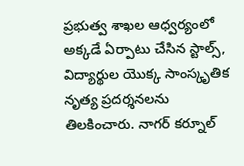ప్రభుత్వ శాఖల ఆధ్వర్యంలో అక్కడే ఏర్పాటు చేసిన స్టాల్స్, విద్యార్థుల యొక్క సాంస్కృతిక నృత్య ప్రదర్శనలను తిలకించారు. నాగర్ కర్నూల్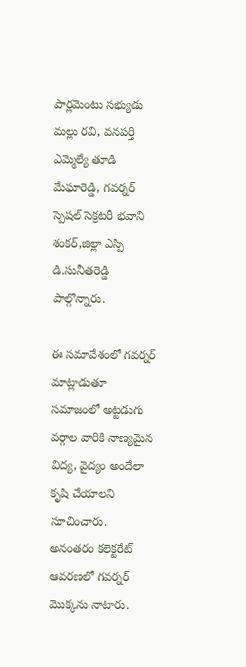పార్లమెంటు సభ్యుడు మల్లు రవి, వనపర్తి ఎమ్మెల్యే తూడి మేఘారెడ్డి, గవర్నర్  స్పెషల్ సెక్రటరీ భవాని శంకర్,జిల్లా ఎస్పి డి.సునీతరెడ్డి  పాల్గొన్నారు.

ఈ సమావేశంలో గవర్నర్ మాట్లాడుతూ సమాజంలో అట్టడుగు వర్గాల వారికి నాణ్యమైన విద్య, వైద్యం అందేలా కృషి చేయాలని సూచించారు.  అనంతరం కలెక్టరేట్ ఆవరణలో గవర్నర్ మొక్కను నాటారు.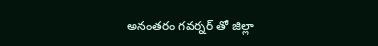అనంతరం గవర్నర్ తో జిల్లా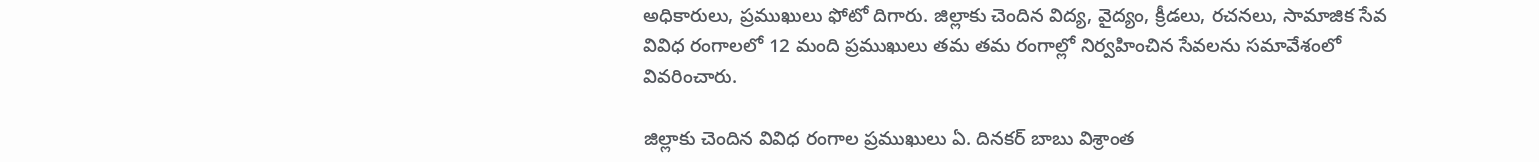అధికారులు, ప్రముఖులు ఫోటో దిగారు. జిల్లాకు చెందిన విద్య, వైద్యం, క్రీడలు, రచనలు, సామాజిక సేవ వివిధ రంగాలలో 12 మంది ప్రముఖులు తమ తమ రంగాల్లో నిర్వహించిన సేవలను సమావేశంలో వివరించారు.

జిల్లాకు చెందిన వివిధ రంగాల ప్రముఖులు ఏ. దినకర్ బాబు విశ్రాంత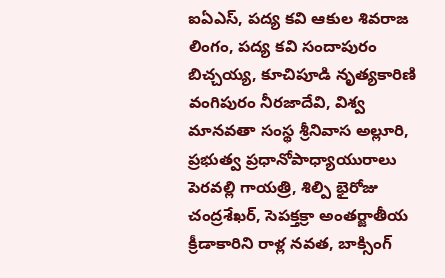ఐఏఎస్, పద్య కవి ఆకుల శివరాజ లింగం, పద్య కవి సందాపురం బిచ్చయ్య, కూచిపూడి నృత్యకారిణి వంగిపురం నీరజాదేవి, విశ్వ మానవతా సంస్థ శ్రీనివాస అల్లూరి, ప్రభుత్వ ప్రధానోపాధ్యాయురాలు పెరవల్లి గాయత్రి, శిల్పి భైరోజు చంద్రశేఖర్, సెపక్తక్రా అంతర్జాతీయ క్రీడాకారిని రాళ్ల నవత, బాక్సింగ్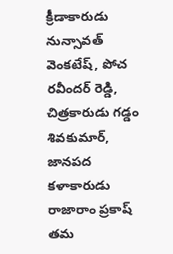క్రీడాకారుడు నున్సావత్ వెంకటేష్, పోచ రవీందర్ రెడ్డి, చిత్రకారుడు గడ్డం శివకుమార్, జానపద కళాకారుడు రాజారాం ప్రకాష్ తమ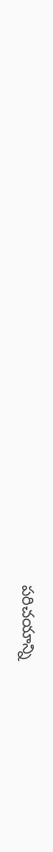పరిచయాన్ని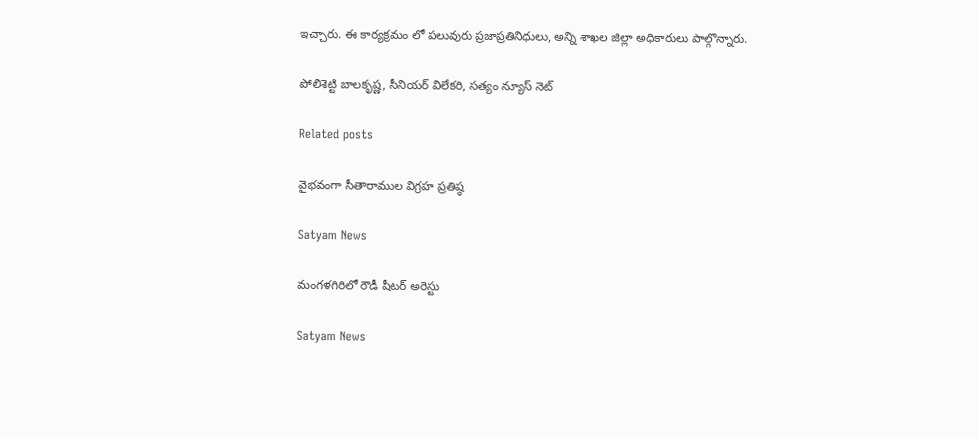ఇచ్చారు. ఈ కార్యక్రమం లో పలువురు ప్రజాప్రతినిధులు, అన్ని శాఖల జిల్లా అధికారులు పాల్గొన్నారు.

పోలిశెట్టి బాలకృష్ణ, సీనియర్ విలేకరి, సత్యం న్యూస్ నెట్

Related posts

వైభవంగా సీతారాముల విగ్రహ ప్రతిష్ఠ

Satyam News

మంగళగిరిలో రౌడీ షీటర్ అరెస్టు

Satyam News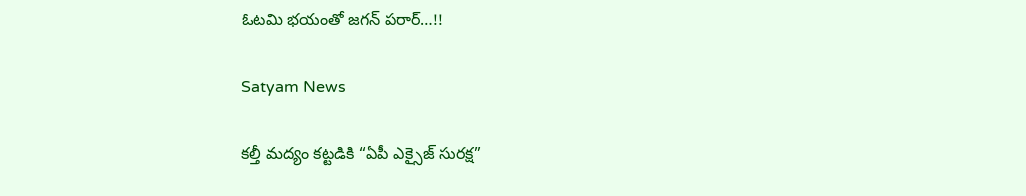ఓటమి భయంతో జగన్‌ పరార్‌…!!

Satyam News

కల్తీ మద్యం కట్టడికి “ఏపీ ఎక్సైజ్ సురక్ష”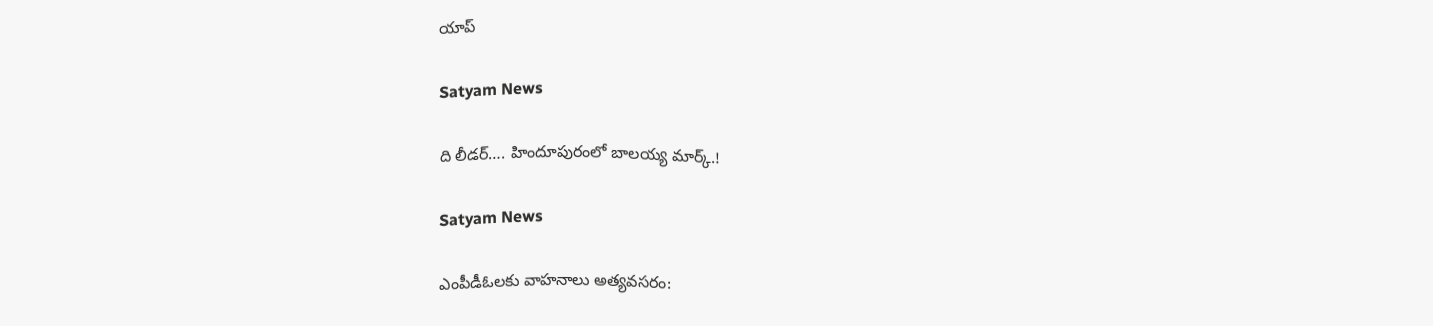యాప్

Satyam News

ది లీడర్…. హిందూపురంలో బాలయ్య మార్క్‌.!

Satyam News

ఎంపీడీఓలకు వాహనాలు అత్యవసరం: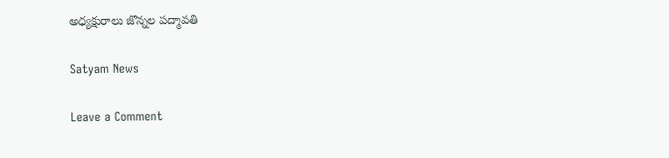అధ్యక్షురాలు జొన్నల పద్మావతి

Satyam News

Leave a Comment